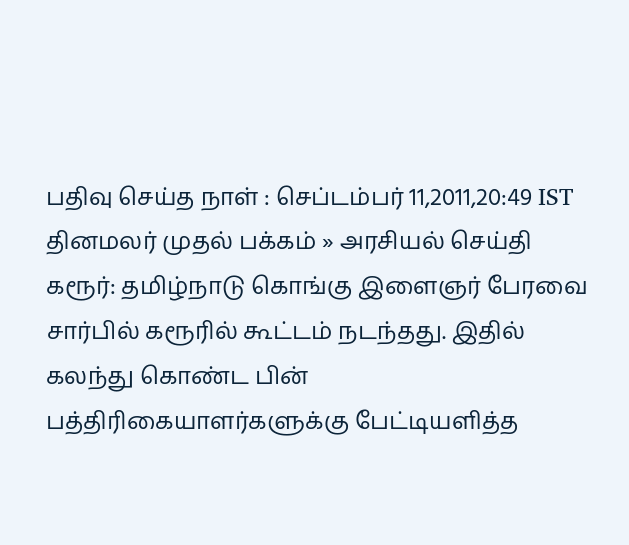பதிவு செய்த நாள் : செப்டம்பர் 11,2011,20:49 IST
தினமலர் முதல் பக்கம் » அரசியல் செய்தி
கரூர்: தமிழ்நாடு கொங்கு இளைஞர் பேரவை சார்பில் கரூரில் கூட்டம் நடந்தது. இதில் கலந்து கொண்ட பின் பத்திரிகையாளர்களுக்கு பேட்டியளித்த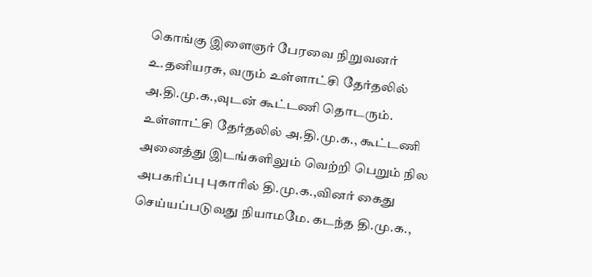கொங்கு இளைஞர் பேரவை நிறுவனர் உ.தனியரசு, வரும் உள்ளாட்சி தேர்தலில் அ.தி.மு.க.,வுடன் கூட்டணி தொடரும். உள்ளாட்சி தேர்தலில் அ.தி.மு.க., கூட்டணி அனைத்து இடங்களிலும் வெற்றி பெறும் நில அபகரிப்பு புகாரில் தி.மு.க.,வினர் கைது செய்யப்படுவது நியாமமே. கடந்த தி.மு.க.,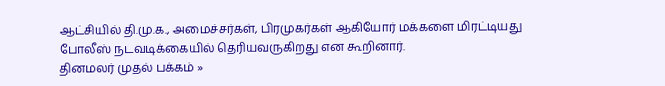ஆட்சியில் தி.மு.க., அமைச்சர்கள், பிரமுகர்கள் ஆகியோர் மக்களை மிரட்டியது போலீஸ் நடவடிக்கையில் தெரியவருகிறது என கூறினார்.
தினமலர் முதல் பக்கம் »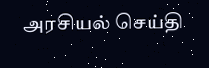அரசியல் செய்தி